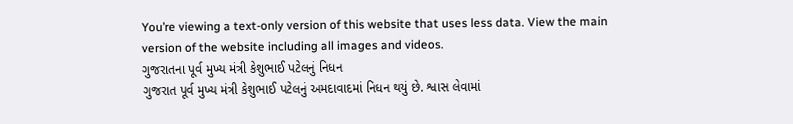You’re viewing a text-only version of this website that uses less data. View the main version of the website including all images and videos.
ગુજરાતના પૂર્વ મુખ્ય મંત્રી કેશુભાઈ પટેલનું નિધન
ગુજરાત પૂર્વ મુખ્ય મંત્રી કેશુભાઈ પટેલનું અમદાવાદમાં નિધન થયું છે. શ્વાસ લેવામાં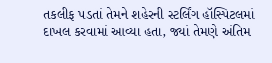તકલીફ પડતાં તેમને શહેરની સ્ટર્લિંગ હૉસ્પિટલમાં દાખલ કરવામાં આવ્યા હતા, જ્યાં તેમણે અંતિમ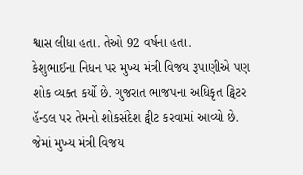શ્વાસ લીધા હતા. તેઓ 92 વર્ષના હતા.
કેશુભાઈના નિધન પર મુખ્ય મંત્રી વિજય રૂપાણીએ પણ શોક વ્યક્ત કર્યો છે. ગુજરાત ભાજપના અધિકૃત ટ્વિટર હૅન્ડલ પર તેમનો શોકસંદેશ ટ્વીટ કરવામાં આવ્યો છે.
જેમાં મુખ્ય મંત્રી વિજય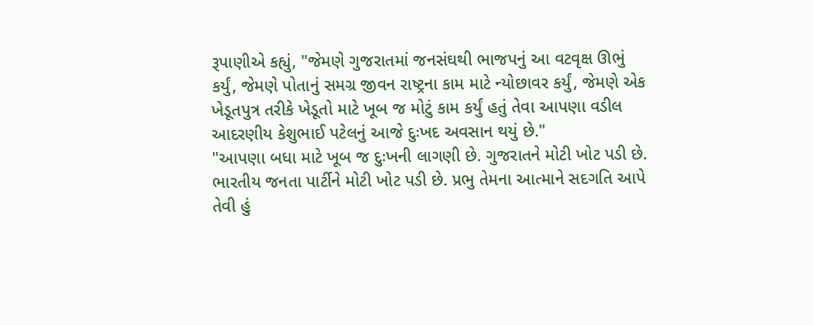રૂપાણીએ કહ્યું, "જેમણે ગુજરાતમાં જનસંઘથી ભાજપનું આ વટવૃક્ષ ઊભું કર્યું, જેમણે પોતાનું સમગ્ર જીવન રાષ્ટ્રના કામ માટે ન્યોછાવર કર્યું, જેમણે એક ખેડૂતપુત્ર તરીકે ખેડૂતો માટે ખૂબ જ મોટું કામ કર્યું હતું તેવા આપણા વડીલ આદરણીય કેશુભાઈ પટેલનું આજે દુઃખદ અવસાન થયું છે."
"આપણા બધા માટે ખૂબ જ દુઃખની લાગણી છે. ગુજરાતને મોટી ખોટ પડી છે. ભારતીય જનતા પાર્ટીને મોટી ખોટ પડી છે. પ્રભુ તેમના આત્માને સદગતિ આપે તેવી હું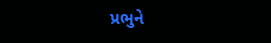પ્રભુને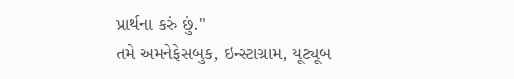પ્રાર્થના કરું છું."
તમે અમનેફેસબુક, ઇન્સ્ટાગ્રામ, યૂટ્યૂબ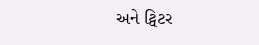અને ટ્વિટર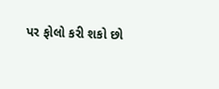પર ફોલો કરી શકો છો